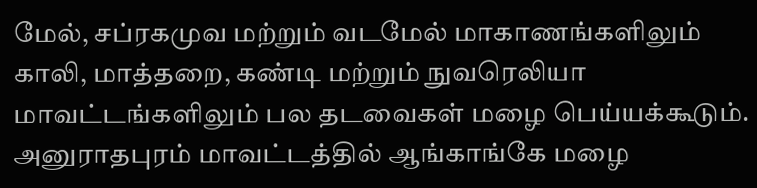மேல், சப்ரகமுவ மற்றும் வடமேல் மாகாணங்களிலும் காலி, மாத்தறை, கண்டி மற்றும் நுவரெலியா மாவட்டங்களிலும் பல தடவைகள் மழை பெய்யக்கூடும்.
அனுராதபுரம் மாவட்டத்தில் ஆங்காங்கே மழை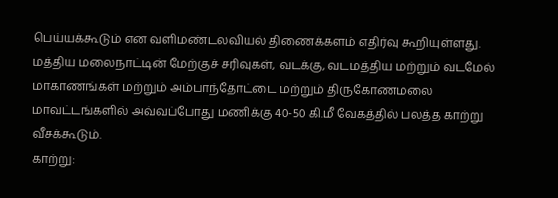பெய்யக்கூடும் என வளிமண்டலவியல் திணைக்களம் எதிர்வு கூறியுள்ளது.
மத்திய மலைநாட்டின் மேற்குச் சரிவுகள், வடக்கு, வடமத்திய மற்றும் வடமேல் மாகாணங்கள் மற்றும் அம்பாந்தோட்டை மற்றும் திருகோணமலை மாவட்டங்களில் அவ்வப்போது மணிக்கு 40-50 கி.மீ வேகத்தில் பலத்த காற்று வீசக்கூடும்.
காற்று: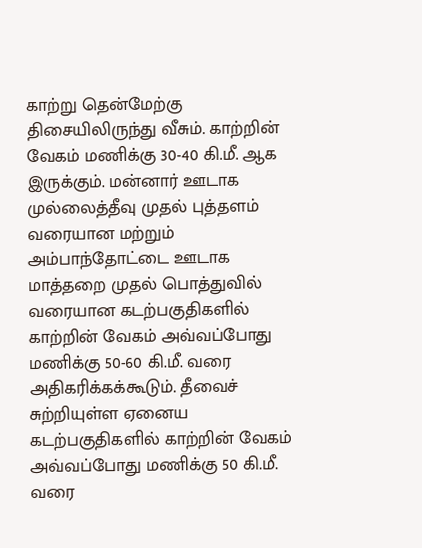காற்று தென்மேற்கு திசையிலிருந்து வீசும். காற்றின் வேகம் மணிக்கு 30-40 கி.மீ. ஆக இருக்கும். மன்னார் ஊடாக முல்லைத்தீவு முதல் புத்தளம் வரையான மற்றும் அம்பாந்தோட்டை ஊடாக மாத்தறை முதல் பொத்துவில் வரையான கடற்பகுதிகளில் காற்றின் வேகம் அவ்வப்போது மணிக்கு 50-60 கி.மீ. வரை அதிகரிக்கக்கூடும். தீவைச் சுற்றியுள்ள ஏனைய கடற்பகுதிகளில் காற்றின் வேகம் அவ்வப்போது மணிக்கு 50 கி.மீ. வரை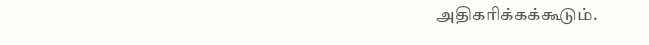அதிகரிக்கக்கூடும்.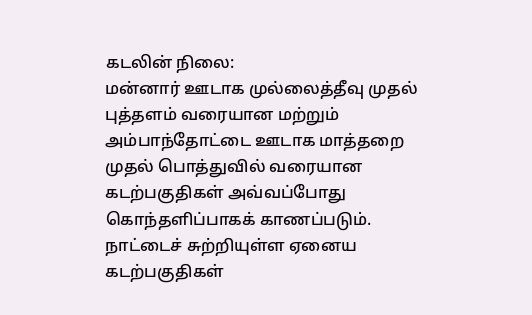கடலின் நிலை:
மன்னார் ஊடாக முல்லைத்தீவு முதல் புத்தளம் வரையான மற்றும் அம்பாந்தோட்டை ஊடாக மாத்தறை முதல் பொத்துவில் வரையான கடற்பகுதிகள் அவ்வப்போது கொந்தளிப்பாகக் காணப்படும்.
நாட்டைச் சுற்றியுள்ள ஏனைய கடற்பகுதிகள்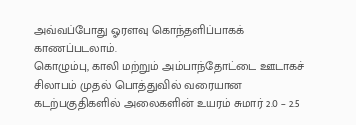அவ்வப்போது ஓரளவு கொந்தளிப்பாகக் காணப்படலாம்.
கொழும்பு, காலி மற்றும் அம்பாந்தோட்டை ஊடாகச் சிலாபம் முதல் பொத்துவில் வரையான கடற்பகுதிகளில் அலைகளின் உயரம் சுமார் 2.0 – 2.5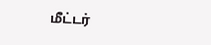மீட்டர்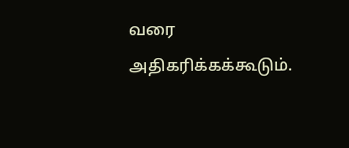வரை அதிகரிக்கக்கூடும்.